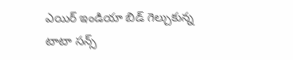ఎయిర్ ఇండియా బిడ్ గెల్చుకున్న టాటా సన్స్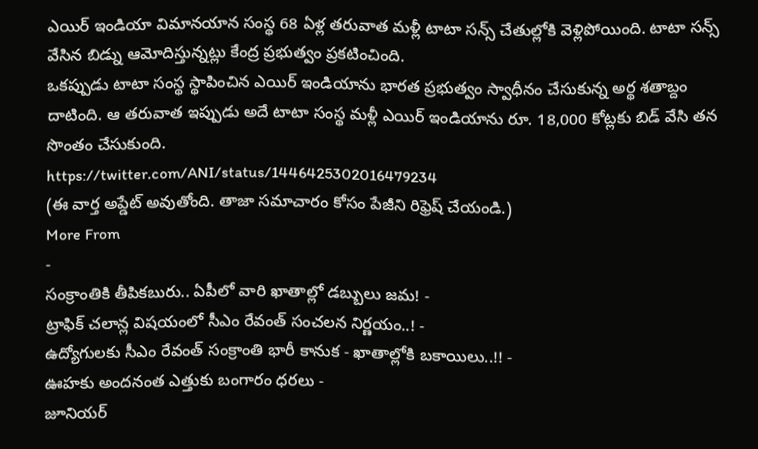ఎయిర్ ఇండియా విమానయాన సంస్థ 68 ఏళ్ల తరువాత మళ్లీ టాటా సన్స్ చేతుల్లోకి వెళ్లిపోయింది. టాటా సన్స్ వేసిన బిడ్ను ఆమోదిస్తున్నట్లు కేంద్ర ప్రభుత్వం ప్రకటించింది.
ఒకప్పుడు టాటా సంస్థ స్థాపించిన ఎయిర్ ఇండియాను భారత ప్రభుత్వం స్వాధీనం చేసుకున్న అర్థ శతాబ్దం దాటింది. ఆ తరువాత ఇప్పుడు అదే టాటా సంస్థ మళ్లీ ఎయిర్ ఇండియాను రూ. 18,000 కోట్లకు బిడ్ వేసి తన సొంతం చేసుకుంది.
https://twitter.com/ANI/status/1446425302016479234
(ఈ వార్త అప్డేట్ అవుతోంది. తాజా సమాచారం కోసం పేజీని రిఫ్రెష్ చేయండి.)
More From
-
సంక్రాంతికి తీపికబురు.. ఏపీలో వారి ఖాతాల్లో డబ్బులు జమ! -
ట్రాఫిక్ చలాన్ల విషయంలో సీఎం రేవంత్ సంచలన నిర్ణయం..! -
ఉద్యోగులకు సీఎం రేవంత్ సంక్రాంతి భారీ కానుక - ఖాతాల్లోకి బకాయిలు..!! -
ఊహకు అందనంత ఎత్తుకు బంగారం ధరలు -
జూనియర్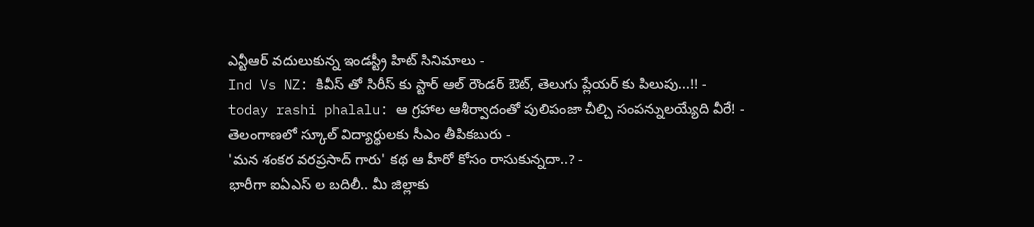ఎన్టీఆర్ వదులుకున్న ఇండస్ట్రీ హిట్ సినిమాలు -
Ind Vs NZ: కివీస్ తో సిరీస్ కు స్టార్ ఆల్ రౌండర్ ఔట్, తెలుగు ప్లేయర్ కు పిలుపు...!! -
today rashi phalalu: ఆ గ్రహాల ఆశీర్వాదంతో పులిపంజా చీల్చి సంపన్నులయ్యేది వీరే! -
తెలంగాణలో స్కూల్ విద్యార్థులకు సీఎం తీపికబురు -
'మన శంకర వరప్రసాద్ గారు' కథ ఆ హీరో కోసం రాసుకున్నదా..? -
భారీగా ఐఏఎస్ ల బదిలీ.. మీ జిల్లాకు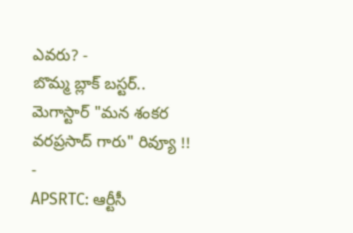ఎవరు? -
బొమ్మ బ్లాక్ బస్టర్.. మెగాస్టార్ "మన శంకర వరప్రసాద్ గారు" రివ్యూ !! -
APSRTC: ఆర్టీసీ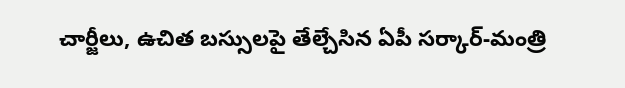చార్జీలు, ఉచిత బస్సులపై తేల్చేసిన ఏపీ సర్కార్-మంత్రి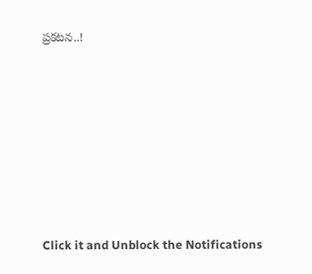ప్రకటన..!












Click it and Unblock the Notifications